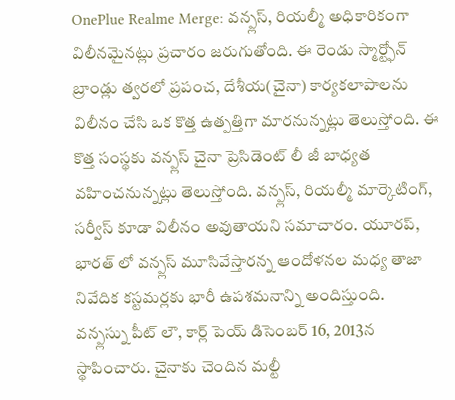OnePlue Realme Merge: వన్ప్లస్, రియల్మీ అధికారికంగా విలీనమైనట్లు ప్రచారం జరుగుతోంది. ఈ రెండు స్మార్ట్ఫోన్ బ్రాండ్లు త్వరలో ప్రపంచ, దేశీయ(చైనా) కార్యకలాపాలను విలీనం చేసి ఒక కొత్త ఉత్పత్తిగా మారనున్నట్లు తెలుస్తోంది. ఈ కొత్త సంస్థకు వన్ప్లస్ చైనా ప్రెసిడెంట్ లీ జీ బాధ్యత వహించనున్నట్లు తెలుస్తోంది. వన్ప్లస్, రియల్మీ మార్కెటింగ్, సర్వీస్ కూడా విలీనం అవుతాయని సమాచారం. యూరప్, భారత్ లో వన్ప్లస్ మూసివేస్తారన్న ఆందోళనల మధ్య తాజా నివేదిక కస్టమర్లకు భారీ ఉపశమనాన్ని అందిస్తుంది.
వన్ప్లస్ను పీట్ లౌ, కార్ల్ పెయ్ డిసెంబర్ 16, 2013న స్థాపించారు. చైనాకు చెందిన మల్టీ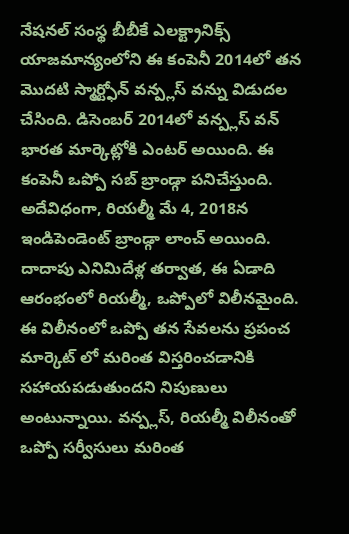నేషనల్ సంస్థ బీబీకే ఎలక్ట్రానిక్స్ యాజమాన్యంలోని ఈ కంపెనీ 2014లో తన మొదటి స్మార్ట్ఫోన్ వన్ప్లస్ వన్ను విడుదల చేసింది. డిసెంబర్ 2014లో వన్ప్లస్ వన్ భారత మార్కెట్లోకి ఎంటర్ అయింది. ఈ కంపెనీ ఒప్పో సబ్ బ్రాండ్గా పనిచేస్తుంది. అదేవిధంగా, రియల్మీ మే 4, 2018న ఇండిపెండెంట్ బ్రాండ్గా లాంచ్ అయింది. దాదాపు ఎనిమిదేళ్ల తర్వాత, ఈ ఏడాది ఆరంభంలో రియల్మీ, ఒప్పోలో విలీనమైంది.
ఈ విలీనంలో ఒప్పో తన సేవలను ప్రపంచ మార్కెట్ లో మరింత విస్తరించడానికి సహాయపడుతుందని నిపుణులు అంటున్నాయి. వన్ప్లస్, రియల్మీ విలీనంతో ఒప్పో సర్వీసులు మరింత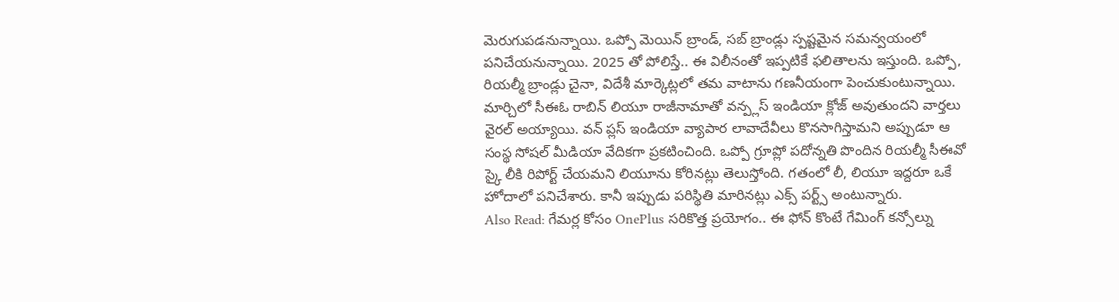మెరుగుపడనున్నాయి. ఒప్పో మెయిన్ బ్రాండ్, సబ్ బ్రాండ్లు స్పష్టమైన సమన్వయంలో పనిచేయనున్నాయి. 2025 తో పోలిస్తే.. ఈ విలీనంతో ఇప్పటికే ఫలితాలను ఇస్తుంది. ఒప్పో, రియల్మీ బ్రాండ్లు చైనా, విదేశీ మార్కెట్లలో తమ వాటాను గణనీయంగా పెంచుకుంటున్నాయి.
మార్చిలో సీఈఓ రాబిన్ లియూ రాజీనామాతో వన్ప్లస్ ఇండియా క్లోజ్ అవుతుందని వార్తలు వైరల్ అయ్యాయి. వన్ ప్లస్ ఇండియా వ్యాపార లావాదేవీలు కొనసాగిస్తామని అప్పుడూ ఆ సంస్థ సోషల్ మీడియా వేదికగా ప్రకటించింది. ఒప్పో గ్రూప్లో పదోన్నతి పొందిన రియల్మీ సీఈవో స్కై లీకి రిపోర్ట్ చేయమని లియూను కోరినట్లు తెలుస్తోంది. గతంలో లీ, లియూ ఇద్దరూ ఒకే హోదాలో పనిచేశారు. కానీ ఇప్పుడు పరిస్థితి మారినట్లు ఎక్స్ పర్ట్స్ అంటున్నారు.
Also Read: గేమర్ల కోసం OnePlus సరికొత్త ప్రయోగం.. ఈ ఫోన్ కొంటే గేమింగ్ కన్సోల్ను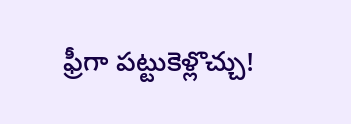ఫ్రీగా పట్టుకెళ్లొచ్చు!